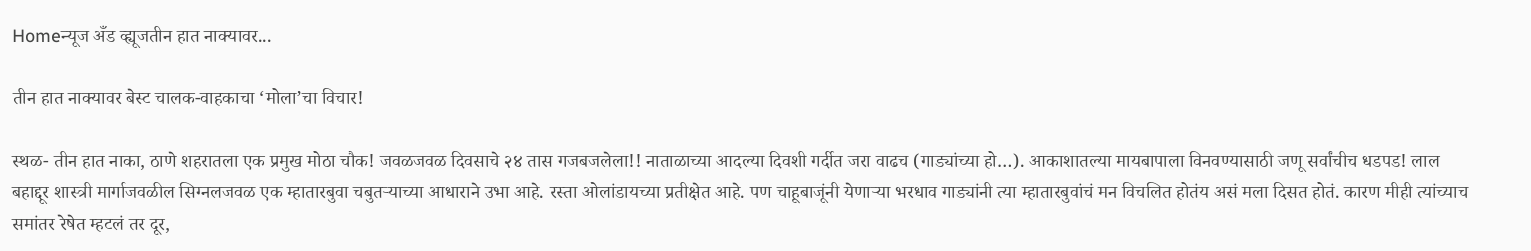Homeन्यूज अँड व्ह्यूजतीन हात नाक्यावर...

तीन हात नाक्यावर बेस्ट चालक-वाहकाचा ‘मोला’चा विचार!

स्थळ- तीन हात नाका, ठाणे शहरातला एक प्रमुख मोठा चौक! जवळजवळ दिवसाचे २४ तास गजबजलेला!! नाताळाच्या आदल्या दिवशी गर्दीत जरा वाढच (गाड्यांच्या हो…). आकाशातल्या मायबापाला विनवण्यासाठी जणू सर्वांचीच धडपड! लाल बहाद्दूर शास्त्री मार्गाजवळील सिग्नलजवळ एक म्हातारबुवा चबुतऱ्याच्या आधाराने उभा आहे. रस्ता ओलांडायच्या प्रतीक्षेत आहे. पण चाहूबाजूंनी येणाऱ्या भरधाव गाड्यांनी त्या म्हातारबुवांचं मन विचलित होतंय असं मला दिसत होतं. कारण मीही त्यांच्याच समांतर रेषेत म्हटलं तर दूर,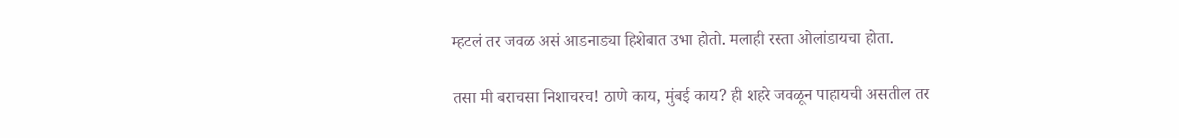म्हटलं तर जवळ असं आडनाड्या हिशेबात उभा होतो. मलाही रस्ता ओलांडायचा होता.

तसा मी बराचसा निशाचरच! ठाणे काय, मुंबई काय? ही शहरे जवळून पाहायची असतील तर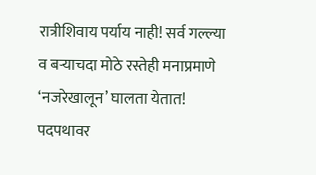रात्रीशिवाय पर्याय नाही! सर्व गल्ल्या व बऱ्याचदा मोठे रस्तेही मनाप्रमाणे ‘नजरेखालून’ घालता येतात! पदपथावर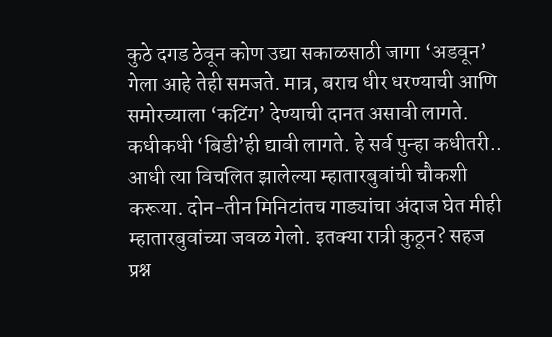कुठे दगड ठेवून कोण उद्या सकाळसाठी जागा ‘अडवून’ गेला आहे तेही समजते. मात्र, बराच धीर धरण्याची आणि समोरच्याला ‘कटिंग’ देण्याची दानत असावी लागते. कधीकधी ‘बिडी’ही द्यावी लागते. हे सर्व पुन्हा कधीतरी.. आधी त्या विचलित झालेल्या म्हातारबुवांची चौकशी करूया. दोन-तीन मिनिटांतच गाड्यांचा अंदाज घेत मीही म्हातारबुवांच्या जवळ गेलो. इतक्या रात्री कुठून? सहज प्रश्न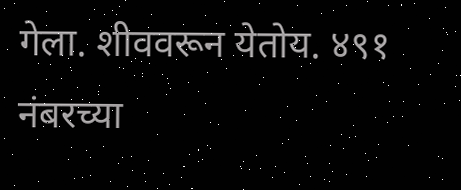गेला. शीववरून येतोय. ४९१ नंबरच्या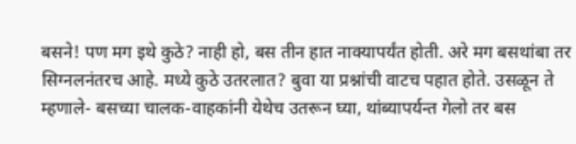बसने! पण मग इथे कुठे? नाही हो, बस तीन हात नाक्यापर्यंत होती. अरे मग बसथांबा तर सिग्नलनंतरच आहे. मध्ये कुठे उतरलात? बुवा या प्रश्नांची वाटच पहात होते. उसळून ते म्हणाले- बसच्या चालक-वाहकांनी येथेच उतरून घ्या, थांब्यापर्यन्त गेलो तर बस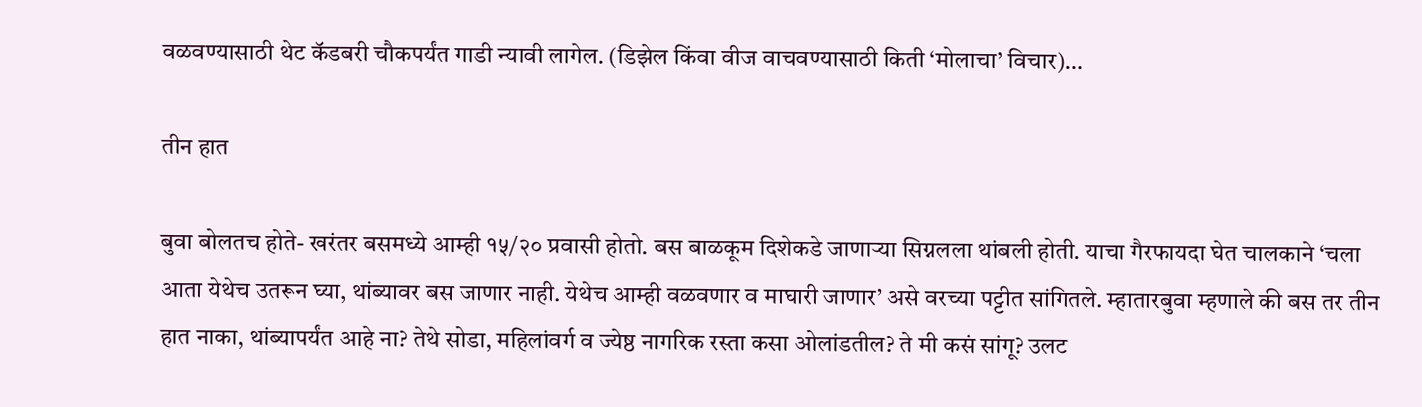वळवण्यासाठी थेट कॅडबरी चौकपर्यंत गाडी न्यावी लागेल. (डिझेल किंवा वीज वाचवण्यासाठी किती ‘मोलाचा’ विचार)…

तीन हात

बुवा बोलतच होते- खरंतर बसमध्ये आम्ही १५/२० प्रवासी होतो. बस बाळकूम दिशेकडे जाणाऱ्या सिग्नलला थांबली होती. याचा गैरफायदा घेत चालकाने ‘चला आता येथेच उतरून घ्या, थांब्यावर बस जाणार नाही. येथेच आम्ही वळवणार व माघारी जाणार’ असे वरच्या पट्टीत सांगितले. म्हातारबुवा म्हणाले की बस तर तीन हात नाका, थांब्यापर्यंत आहे ना? तेथे सोडा, महिलांवर्ग व ज्येष्ठ नागरिक रस्ता कसा ओलांडतील? ते मी कसं सांगू? उलट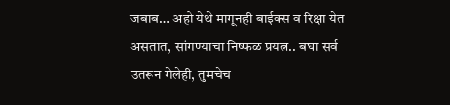जबाब… अहो येथे मागूनही बाईक्स व रिक्षा येत असतात, सांगण्याचा निष्फळ प्रयत्न.. बघा सर्व उतरून गेलेही, तुमचेच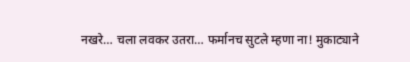नखरे… चला लवकर उतरा… फर्मानच सुटले म्हणा ना! मुकाट्याने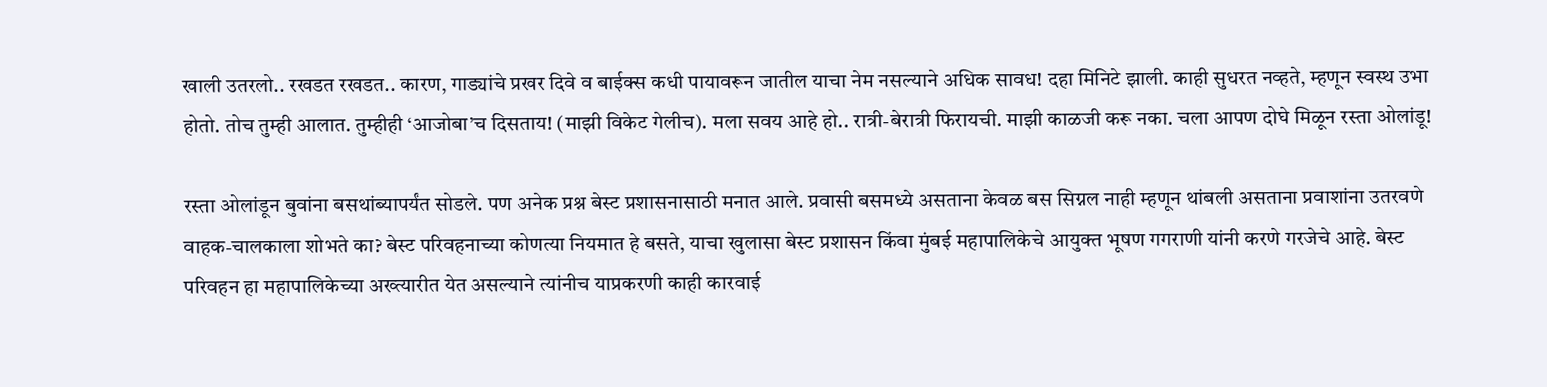खाली उतरलो.. रखडत रखडत.. कारण, गाड्यांचे प्रखर दिवे व बाईक्स कधी पायावरून जातील याचा नेम नसल्याने अधिक सावध! दहा मिनिटे झाली. काही सुधरत नव्हते, म्हणून स्वस्थ उभा होतो. तोच तुम्ही आलात. तुम्हीही ‘आजोबा’च दिसताय! (माझी विकेट गेलीच). मला सवय आहे हो.. रात्री-बेरात्री फिरायची. माझी काळजी करू नका. चला आपण दोघे मिळून रस्ता ओलांडू!

रस्ता ओलांडून बुवांना बसथांब्यापर्यंत सोडले. पण अनेक प्रश्न बेस्ट प्रशासनासाठी मनात आले. प्रवासी बसमध्ये असताना केवळ बस सिग्नल नाही म्हणून थांबली असताना प्रवाशांना उतरवणे वाहक-चालकाला शोभते का? बेस्ट परिवहनाच्या कोणत्या नियमात हे बसते, याचा खुलासा बेस्ट प्रशासन किंवा मुंबई महापालिकेचे आयुक्त भूषण गगराणी यांनी करणे गरजेचे आहे. बेस्ट परिवहन हा महापालिकेच्या अख्त्यारीत येत असल्याने त्यांनीच याप्रकरणी काही कारवाई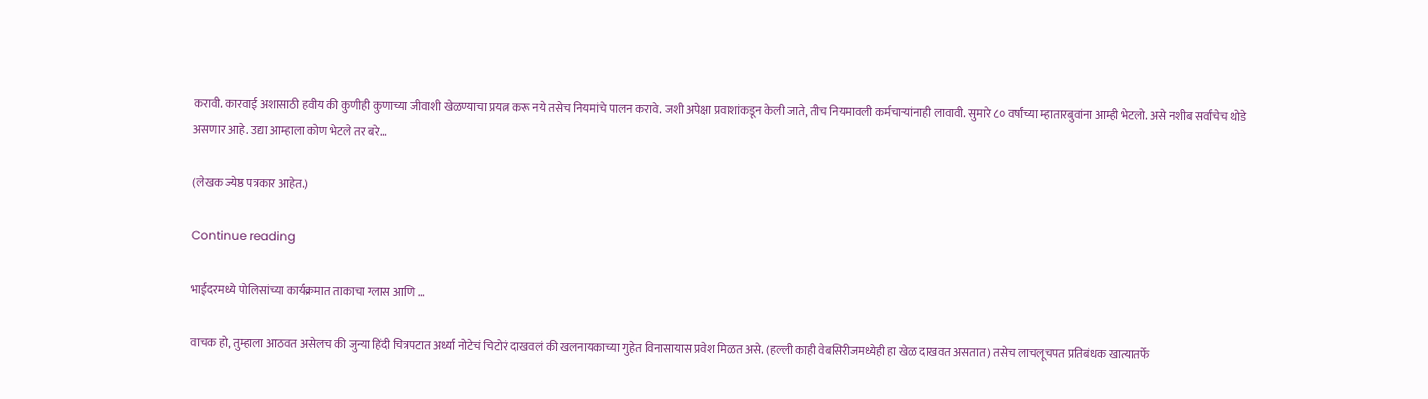करावी. कारवाई अशासाठी हवीय की कुणीही कुणाच्या जीवाशी खेळण्याचा प्रयत्न करू नये तसेच नियमांचे पालन करावे. जशी अपेक्षा प्रवाशांकडून केली जाते, तीच नियमावली कर्मचाऱ्यांनाही लावावी. सुमारे ८० वर्षांच्या म्हातारबुवांना आम्ही भेटलो. असे नशीब सर्वांचेच थोडे असणार आहे. उद्या आम्हाला कोण भेटले तर बरे…

(लेखक ज्येष्ठ पत्रकार आहेत.)

Continue reading

भाईंदरमध्ये पोलिसांच्या कार्यक्रमात ताकाचा ग्लास आणि …

वाचक हो, तुम्हाला आठवत असेलच की जुन्या हिंदी चित्रपटात अर्ध्या नोटेचं चिटोरं दाखवलं की खलनायकाच्या गुहेत विनासायास प्रवेश मिळत असे. (हल्ली काही वेबसिरीजमध्येही हा खेळ दाखवत असतात) तसेच लाचलूचपत प्रतिबंधक खात्यातर्फे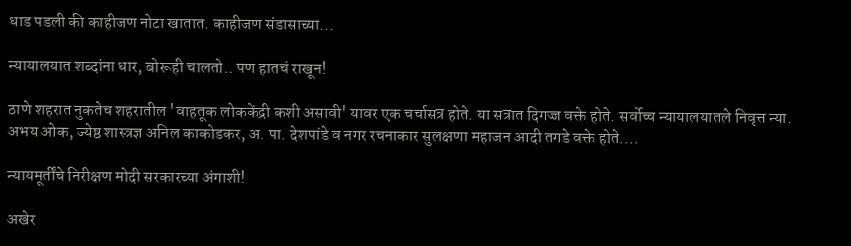धाड पडली की काहीजण नोटा खातात. काहीजण संडासाच्या...

न्यायालयात शब्दांना धार, बोरूही चालतो.. पण हातचं राखून!

ठाणे शहरात नुकतेच शहरातील 'वाहतूक लोककेंद्री कशी असावी' यावर एक चर्चासत्र होते. या सत्रात दिगज्ज वक्ते होते. सर्वोच्च न्यायालयातले निवृत्त न्या. अभय ओक, ज्येष्ठ शास्त्रज्ञ अनिल काकोडकर, अ. पा. देशपांडे व नगर रचनाकार सुलक्षणा महाजन आदी तगडे वक्ते होते....

न्यायमूर्तींचे निरीक्षण मोदी सरकारच्या अंगाशी!

अखेर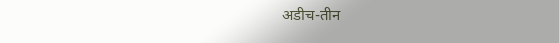अडीच-तीन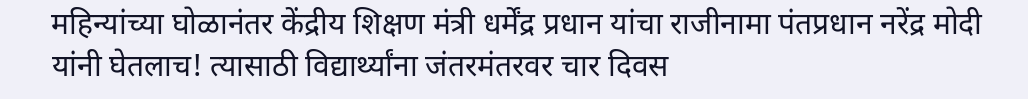महिन्यांच्या घोळानंतर केंद्रीय शिक्षण मंत्री धर्मेंद्र प्रधान यांचा राजीनामा पंतप्रधान नरेंद्र मोदी यांनी घेतलाच! त्यासाठी विद्यार्थ्यांना जंतरमंतरवर चार दिवस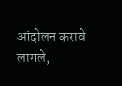आंदोलन करावे लागले,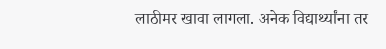लाठीमर खावा लागला. अनेक विद्यार्थ्यांना तर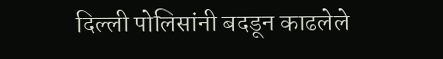दिल्ली पोलिसांनी बदडून काढलेले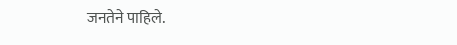जनतेने पाहिले.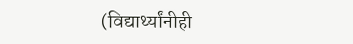(विद्यार्थ्यांनीही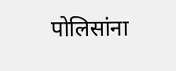पोलिसांना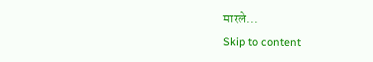मारले...
Skip to content